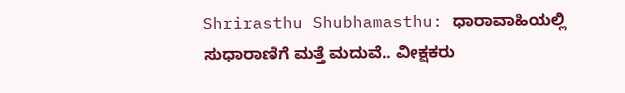Shrirasthu Shubhamasthu: ಧಾರಾವಾಹಿಯಲ್ಲಿ ಸುಧಾರಾಣಿಗೆ ಮತ್ತೆ ಮದುವೆ.. ವೀಕ್ಷಕರು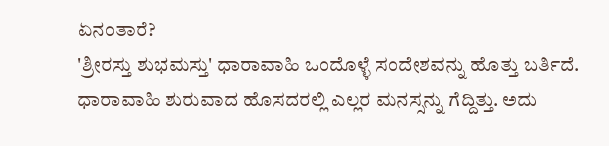ಏನಂತಾರೆ?
'ಶ್ರೀರಸ್ತು ಶುಭಮಸ್ತು' ಧಾರಾವಾಹಿ ಒಂದೊಳ್ಳೆ ಸಂದೇಶವನ್ನು ಹೊತ್ತು ಬರ್ತಿದೆ. ಧಾರಾವಾಹಿ ಶುರುವಾದ ಹೊಸದರಲ್ಲಿ ಎಲ್ಲರ ಮನಸ್ಸನ್ನು ಗೆದ್ದಿತ್ತು. ಅದು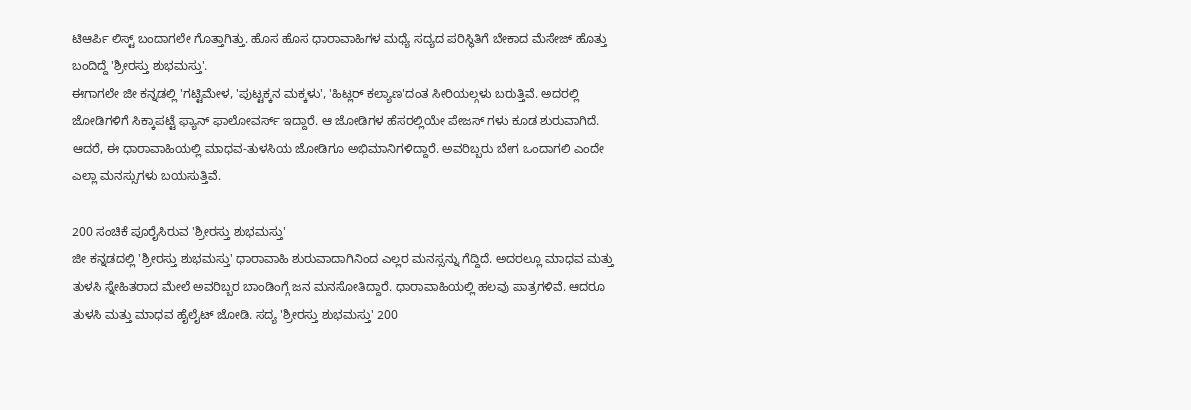ಟಿಆರ್ಪಿ ಲಿಸ್ಟ್ ಬಂದಾಗಲೇ ಗೊತ್ತಾಗಿತ್ತು. ಹೊಸ ಹೊಸ ಧಾರಾವಾಹಿಗಳ ಮಧ್ಯೆ ಸದ್ಯದ ಪರಿಸ್ಥಿತಿಗೆ ಬೇಕಾದ ಮೆಸೇಜ್ ಹೊತ್ತು ಬಂದಿದ್ದೆ 'ಶ್ರೀರಸ್ತು ಶುಭಮಸ್ತು'.
ಈಗಾಗಲೇ ಜೀ ಕನ್ನಡಲ್ಲಿ 'ಗಟ್ಟಿಮೇಳ, 'ಪುಟ್ಟಕ್ಕನ ಮಕ್ಕಳು', 'ಹಿಟ್ಲರ್ ಕಲ್ಯಾಣ'ದಂತ ಸೀರಿಯಲ್ಗಳು ಬರುತ್ತಿವೆ. ಅದರಲ್ಲಿ ಜೋಡಿಗಳಿಗೆ ಸಿಕ್ಕಾಪಟ್ಟೆ ಫ್ಯಾನ್ ಫಾಲೋವರ್ಸ್ ಇದ್ದಾರೆ. ಆ ಜೋಡಿಗಳ ಹೆಸರಲ್ಲಿಯೇ ಪೇಜಸ್ ಗಳು ಕೂಡ ಶುರುವಾಗಿದೆ. ಆದರೆ, ಈ ಧಾರಾವಾಹಿಯಲ್ಲಿ ಮಾಧವ-ತುಳಸಿಯ ಜೋಡಿಗೂ ಅಭಿಮಾನಿಗಳಿದ್ದಾರೆ. ಅವರಿಬ್ಬರು ಬೇಗ ಒಂದಾಗಲಿ ಎಂದೇ ಎಲ್ಲಾ ಮನಸ್ಸುಗಳು ಬಯಸುತ್ತಿವೆ.

200 ಸಂಚಿಕೆ ಪೂರೈಸಿರುವ 'ಶ್ರೀರಸ್ತು ಶುಭಮಸ್ತು'
ಜೀ ಕನ್ನಡದಲ್ಲಿ 'ಶ್ರೀರಸ್ತು ಶುಭಮಸ್ತು' ಧಾರಾವಾಹಿ ಶುರುವಾದಾಗಿನಿಂದ ಎಲ್ಲರ ಮನಸ್ಸನ್ನು ಗೆದ್ದಿದೆ. ಅದರಲ್ಲೂ ಮಾಧವ ಮತ್ತು ತುಳಸಿ ಸ್ನೇಹಿತರಾದ ಮೇಲೆ ಅವರಿಬ್ಬರ ಬಾಂಡಿಂಗ್ಗೆ ಜನ ಮನಸೋತಿದ್ದಾರೆ. ಧಾರಾವಾಹಿಯಲ್ಲಿ ಹಲವು ಪಾತ್ರಗಳಿವೆ. ಆದರೂ ತುಳಸಿ ಮತ್ತು ಮಾಧವ ಹೈಲೈಟ್ ಜೋಡಿ. ಸದ್ಯ 'ಶ್ರೀರಸ್ತು ಶುಭಮಸ್ತು' 200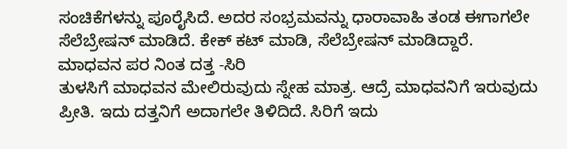ಸಂಚಿಕೆಗಳನ್ನು ಪೂರೈಸಿದೆ. ಅದರ ಸಂಭ್ರಮವನ್ನು ಧಾರಾವಾಹಿ ತಂಡ ಈಗಾಗಲೇ ಸೆಲೆಬ್ರೇಷನ್ ಮಾಡಿದೆ. ಕೇಕ್ ಕಟ್ ಮಾಡಿ, ಸೆಲೆಬ್ರೇಷನ್ ಮಾಡಿದ್ದಾರೆ.
ಮಾಧವನ ಪರ ನಿಂತ ದತ್ತ -ಸಿರಿ
ತುಳಸಿಗೆ ಮಾಧವನ ಮೇಲಿರುವುದು ಸ್ನೇಹ ಮಾತ್ರ. ಆದ್ರೆ ಮಾಧವನಿಗೆ ಇರುವುದು ಪ್ರೀತಿ. ಇದು ದತ್ತನಿಗೆ ಅದಾಗಲೇ ತಿಳಿದಿದೆ. ಸಿರಿಗೆ ಇದು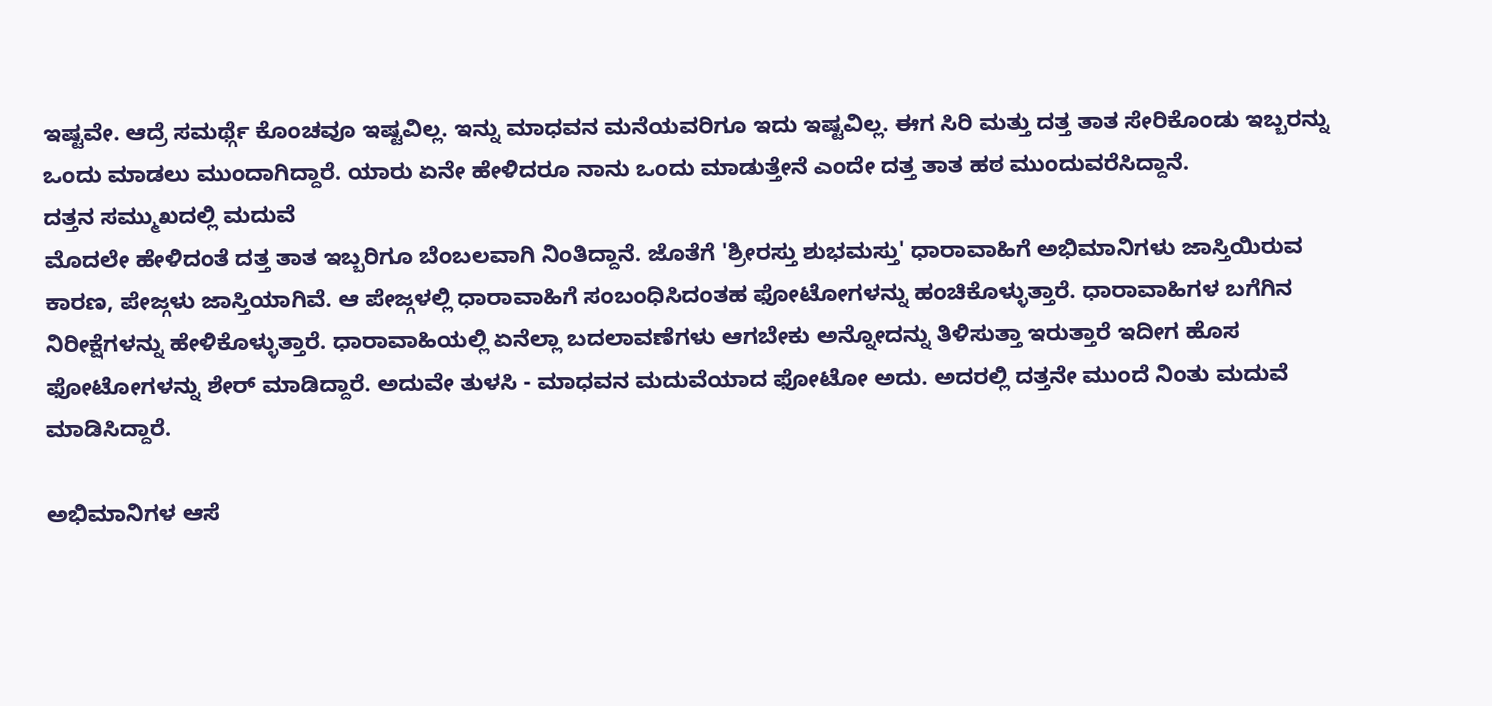ಇಷ್ಟವೇ. ಆದ್ರೆ ಸಮರ್ಥ್ಗೆ ಕೊಂಚವೂ ಇಷ್ಟವಿಲ್ಲ. ಇನ್ನು ಮಾಧವನ ಮನೆಯವರಿಗೂ ಇದು ಇಷ್ಟವಿಲ್ಲ. ಈಗ ಸಿರಿ ಮತ್ತು ದತ್ತ ತಾತ ಸೇರಿಕೊಂಡು ಇಬ್ಬರನ್ನು ಒಂದು ಮಾಡಲು ಮುಂದಾಗಿದ್ದಾರೆ. ಯಾರು ಏನೇ ಹೇಳಿದರೂ ನಾನು ಒಂದು ಮಾಡುತ್ತೇನೆ ಎಂದೇ ದತ್ತ ತಾತ ಹಠ ಮುಂದುವರೆಸಿದ್ದಾನೆ.
ದತ್ತನ ಸಮ್ಮುಖದಲ್ಲಿ ಮದುವೆ
ಮೊದಲೇ ಹೇಳಿದಂತೆ ದತ್ತ ತಾತ ಇಬ್ಬರಿಗೂ ಬೆಂಬಲವಾಗಿ ನಿಂತಿದ್ದಾನೆ. ಜೊತೆಗೆ 'ಶ್ರೀರಸ್ತು ಶುಭಮಸ್ತು' ಧಾರಾವಾಹಿಗೆ ಅಭಿಮಾನಿಗಳು ಜಾಸ್ತಿಯಿರುವ ಕಾರಣ, ಪೇಜ್ಗಳು ಜಾಸ್ತಿಯಾಗಿವೆ. ಆ ಪೇಜ್ಗಳಲ್ಲಿ ಧಾರಾವಾಹಿಗೆ ಸಂಬಂಧಿಸಿದಂತಹ ಫೋಟೋಗಳನ್ನು ಹಂಚಿಕೊಳ್ಳುತ್ತಾರೆ. ಧಾರಾವಾಹಿಗಳ ಬಗೆಗಿನ ನಿರೀಕ್ಷೆಗಳನ್ನು ಹೇಳಿಕೊಳ್ಳುತ್ತಾರೆ. ಧಾರಾವಾಹಿಯಲ್ಲಿ ಏನೆಲ್ಲಾ ಬದಲಾವಣೆಗಳು ಆಗಬೇಕು ಅನ್ನೋದನ್ನು ತಿಳಿಸುತ್ತಾ ಇರುತ್ತಾರೆ ಇದೀಗ ಹೊಸ ಫೋಟೋಗಳನ್ನು ಶೇರ್ ಮಾಡಿದ್ದಾರೆ. ಅದುವೇ ತುಳಸಿ - ಮಾಧವನ ಮದುವೆಯಾದ ಫೋಟೋ ಅದು. ಅದರಲ್ಲಿ ದತ್ತನೇ ಮುಂದೆ ನಿಂತು ಮದುವೆ ಮಾಡಿಸಿದ್ದಾರೆ.

ಅಭಿಮಾನಿಗಳ ಆಸೆ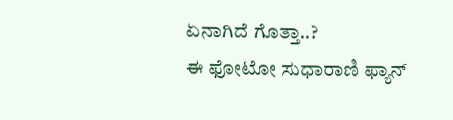ಏನಾಗಿದೆ ಗೊತ್ತಾ..?
ಈ ಫೋಟೋ ಸುಧಾರಾಣಿ ಫ್ಯಾನ್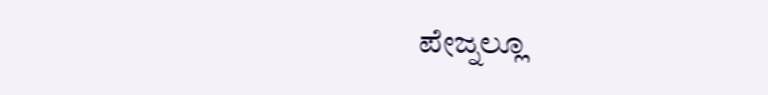ಪೇಜ್ನಲ್ಲೂ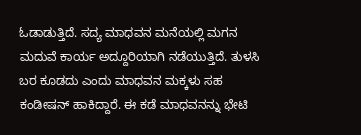ಓಡಾಡುತ್ತಿದೆ. ಸದ್ಯ ಮಾಧವನ ಮನೆಯಲ್ಲಿ ಮಗನ ಮದುವೆ ಕಾರ್ಯ ಅದ್ದೂರಿಯಾಗಿ ನಡೆಯುತ್ತಿದೆ. ತುಳಸಿ ಬರ ಕೂಡದು ಎಂದು ಮಾಧವನ ಮಕ್ಕಳು ಸಹ ಕಂಡೀಷನ್ ಹಾಕಿದ್ದಾರೆ. ಈ ಕಡೆ ಮಾಧವನನ್ನು ಭೇಟಿ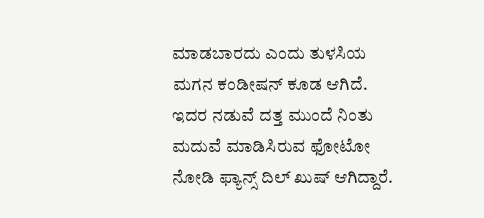ಮಾಡಬಾರದು ಎಂದು ತುಳಸಿಯ ಮಗನ ಕಂಡೀಷನ್ ಕೂಡ ಆಗಿದೆ. ಇದರ ನಡುವೆ ದತ್ತ ಮುಂದೆ ನಿಂತು ಮದುವೆ ಮಾಡಿಸಿರುವ ಫೋಟೋ ನೋಡಿ ಫ್ಯಾನ್ಸ್ ದಿಲ್ ಖುಷ್ ಆಗಿದ್ದಾರೆ.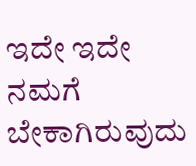ಇದೇ ಇದೇ ನಮಗೆ ಬೇಕಾಗಿರುವುದು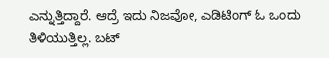ಎನ್ನುತ್ತಿದ್ದಾರೆ. ಆದ್ರೆ ಇದು ನಿಜವೋ, ಎಡಿಟಿಂಗ್ ಓ ಒಂದು ತಿಳಿಯುತ್ತಿಲ್ಲ. ಬಟ್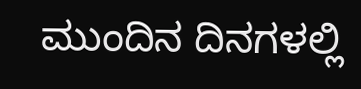ಮುಂದಿನ ದಿನಗಳಲ್ಲಿ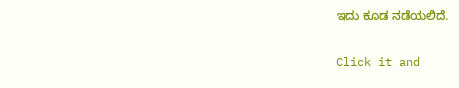ಇದು ಕೂಡ ನಡೆಯಲಿದೆ.


Click it and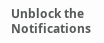Unblock the Notifications